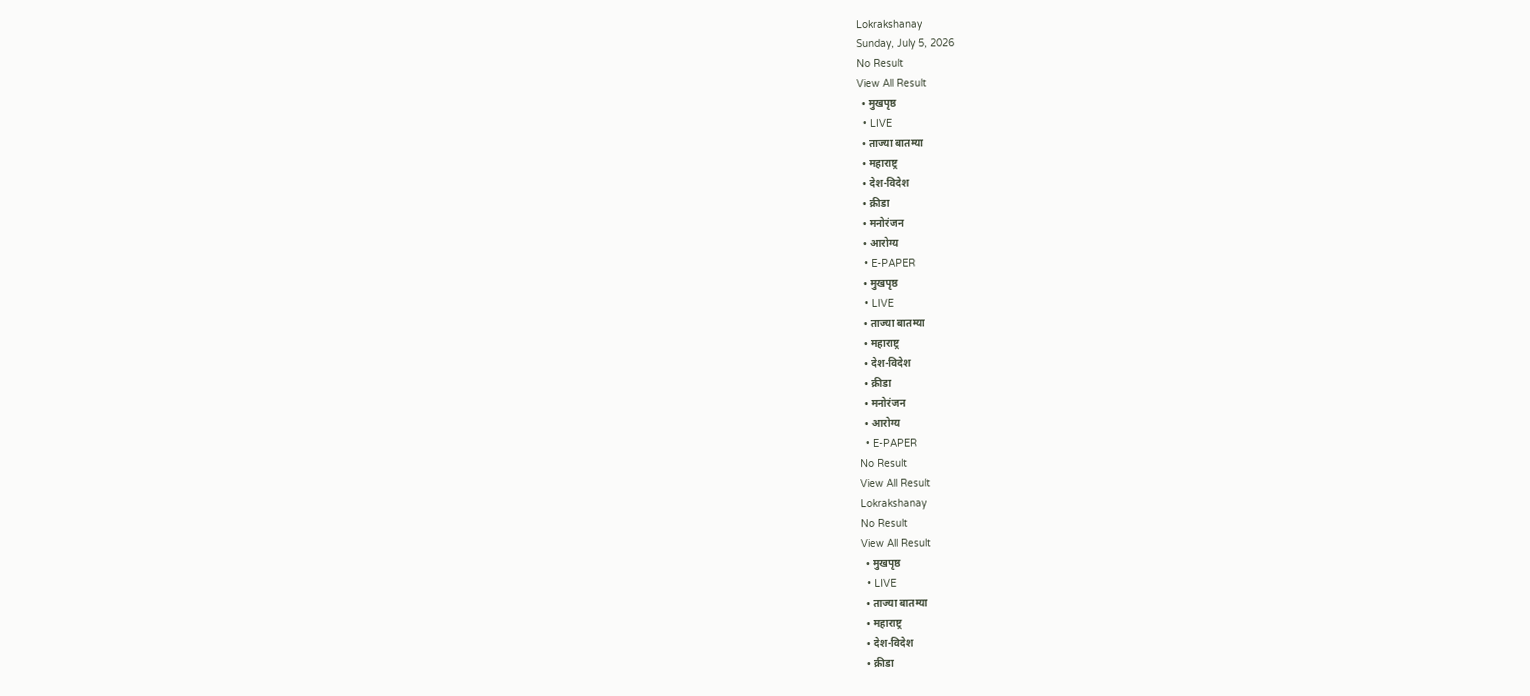Lokrakshanay
Sunday, July 5, 2026
No Result
View All Result
  • मुखपृष्ठ
  • LIVE
  • ताज्या बातम्या
  • महाराष्ट्र
  • देश-विदेश
  • क्रीडा
  • मनोरंजन
  • आरोग्य
  • E-PAPER
  • मुखपृष्ठ
  • LIVE
  • ताज्या बातम्या
  • महाराष्ट्र
  • देश-विदेश
  • क्रीडा
  • मनोरंजन
  • आरोग्य
  • E-PAPER
No Result
View All Result
Lokrakshanay
No Result
View All Result
  • मुखपृष्ठ
  • LIVE
  • ताज्या बातम्या
  • महाराष्ट्र
  • देश-विदेश
  • क्रीडा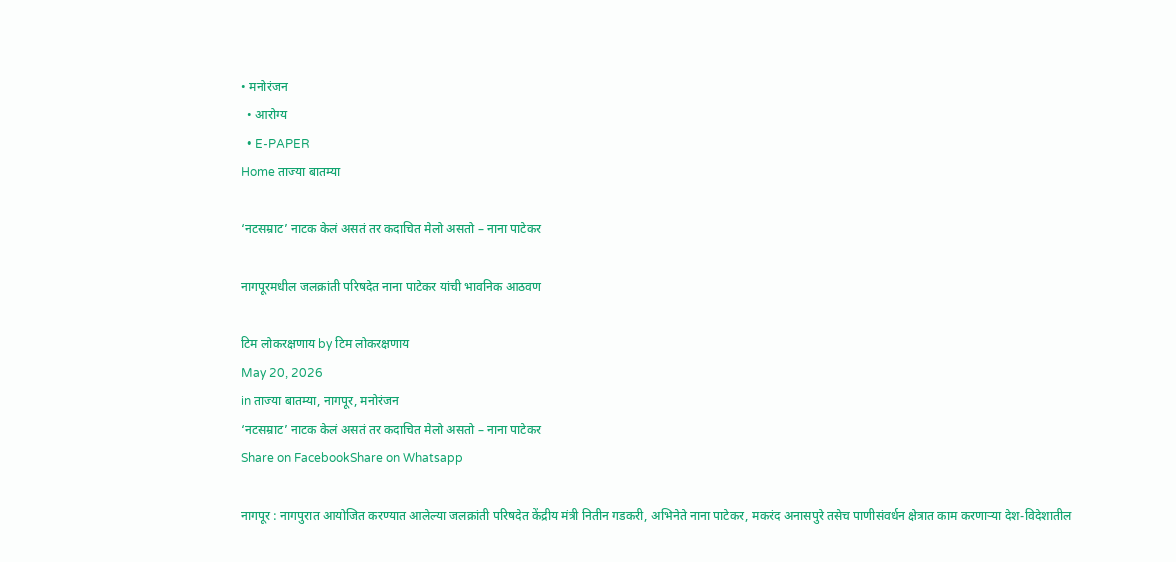• मनोरंजन
  • आरोग्य
  • E-PAPER
Home ताज्या बातम्या

‘नटसम्राट’ नाटक केलं असतं तर कदाचित मेलो असतो – नाना पाटेकर

नागपूरमधील जलक्रांती परिषदेत नाना पाटेकर यांची भावनिक आठवण

टिम लोकरक्षणाय by टिम लोकरक्षणाय
May 20, 2026
in ताज्या बातम्या, नागपूर, मनोरंजन
‘नटसम्राट’ नाटक केलं असतं तर कदाचित मेलो असतो – नाना पाटेकर
Share on FacebookShare on Whatsapp

नागपूर : नागपुरात आयोजित करण्यात आलेल्या जलक्रांती परिषदेत केंद्रीय मंत्री नितीन गडकरी, अभिनेते नाना पाटेकर, मकरंद अनासपुरे तसेच पाणीसंवर्धन क्षेत्रात काम करणाऱ्या देश-विदेशातील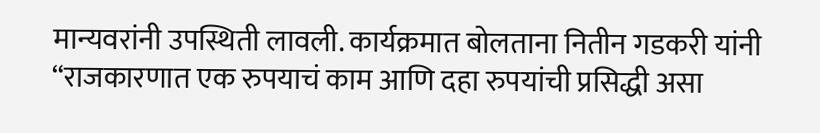मान्यवरांनी उपस्थिती लावली. कार्यक्रमात बोलताना नितीन गडकरी यांनी “राजकारणात एक रुपयाचं काम आणि दहा रुपयांची प्रसिद्धी असा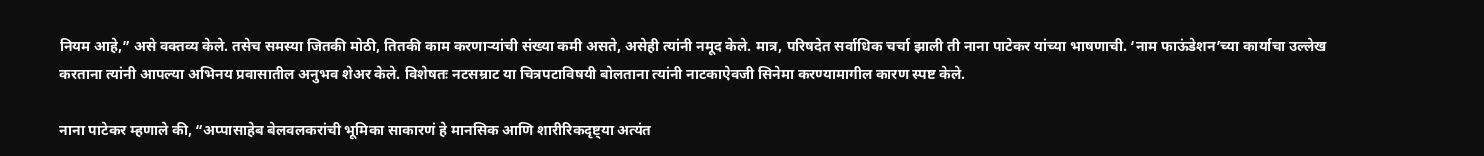नियम आहे,” असे वक्तव्य केले. तसेच समस्या जितकी मोठी, तितकी काम करणाऱ्यांची संख्या कमी असते, असेही त्यांनी नमूद केले. मात्र, परिषदेत सर्वाधिक चर्चा झाली ती नाना पाटेकर यांच्या भाषणाची. ‘नाम फाऊंडेशन’च्या कार्याचा उल्लेख करताना त्यांनी आपल्या अभिनय प्रवासातील अनुभव शेअर केले. विशेषतः नटसम्राट या चित्रपटाविषयी बोलताना त्यांनी नाटकाऐवजी सिनेमा करण्यामागील कारण स्पष्ट केले.

नाना पाटेकर म्हणाले की, “अप्पासाहेब बेलवलकरांची भूमिका साकारणं हे मानसिक आणि शारीरिकदृष्ट्या अत्यंत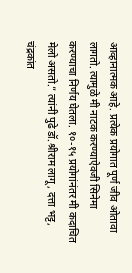आव्हानात्मक आहे. प्रत्येक प्रयोगात पूर्ण जीव ओतावा लागतो. त्यामुळे मी नाटक करण्याऐवजी सिनेमा करण्याचा निर्णय घेतला. १०-१५ प्रयोगांनंतर मी कदाचित मेलो असतो.” त्यांनी पुढे डॉ.श्रीराम लागू, दत्ता भट्ट, चंद्रकांत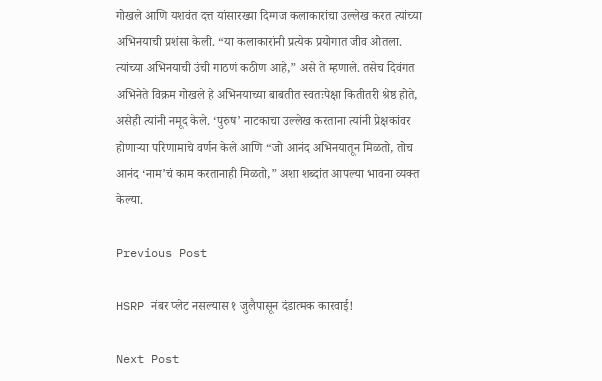गोखले आणि यशवंत दत्त यांसारख्या दिग्गज कलाकारांचा उल्लेख करत त्यांच्या अभिनयाची प्रशंसा केली. “या कलाकारांनी प्रत्येक प्रयोगात जीव ओतला. त्यांच्या अभिनयाची उंची गाठणं कठीण आहे,” असे ते म्हणाले. तसेच दिवंगत अभिनेते विक्रम गोखले हे अभिनयाच्या बाबतीत स्वतःपेक्षा कितीतरी श्रेष्ठ होते, असेही त्यांनी नमूद केले. ‘पुरुष’ नाटकाचा उल्लेख करताना त्यांनी प्रेक्षकांवर होणाऱ्या परिणामाचे वर्णन केले आणि “जो आनंद अभिनयातून मिळतो, तोच आनंद ‘नाम’चं काम करतानाही मिळतो,” अशा शब्दांत आपल्या भावना व्यक्त केल्या.

Previous Post

HSRP नंबर प्लेट नसल्यास १ जुलैपासून दंडात्मक कारवाई!

Next Post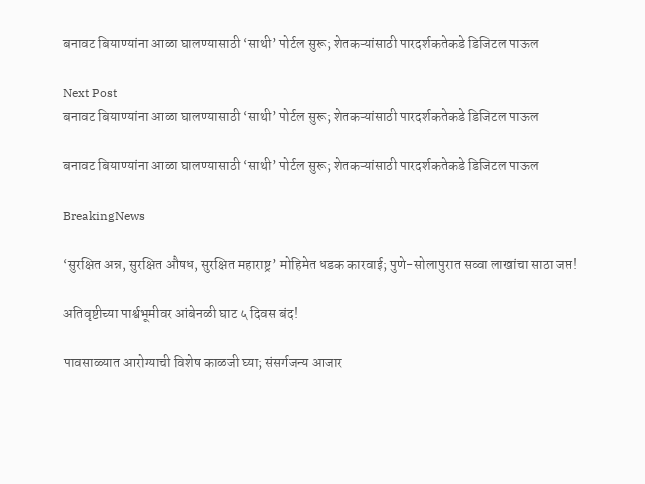बनावट बियाण्यांना आळा घालण्यासाठी ‘साथी’ पोर्टल सुरू; शेतकऱ्यांसाठी पारदर्शकतेकडे डिजिटल पाऊल

Next Post
बनावट बियाण्यांना आळा घालण्यासाठी ‘साथी’ पोर्टल सुरू; शेतकऱ्यांसाठी पारदर्शकतेकडे डिजिटल पाऊल

बनावट बियाण्यांना आळा घालण्यासाठी ‘साथी’ पोर्टल सुरू; शेतकऱ्यांसाठी पारदर्शकतेकडे डिजिटल पाऊल

BreakingNews

‘सुरक्षित अन्न, सुरक्षित औषध, सुरक्षित महाराष्ट्र’ मोहिमेत धडक कारवाई; पुणे-सोलापुरात सव्वा लाखांचा साठा जप्त!

अतिवृष्टीच्या पार्श्वभूमीवर आंबेनळी घाट ५ दिवस बंद!

पावसाळ्यात आरोग्याची विशेष काळजी घ्या; संसर्गजन्य आजार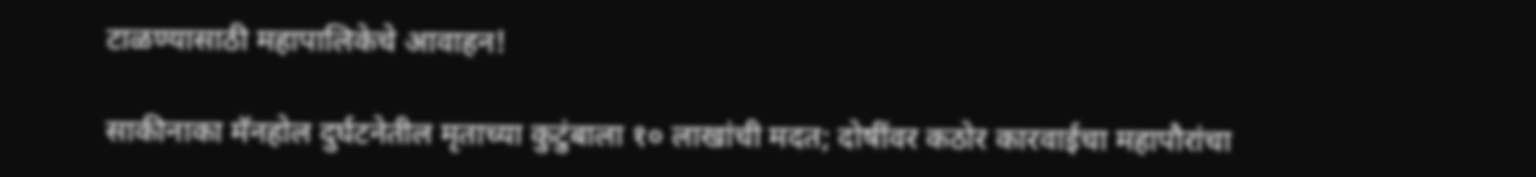टाळण्यासाठी महापालिकेचे आवाहन!

साकीनाका मॅनहोल दुर्घटनेतील मृताच्या कुटुंबाला १० लाखांची मदत; दोषींवर कठोर कारवाईचा महापौरांचा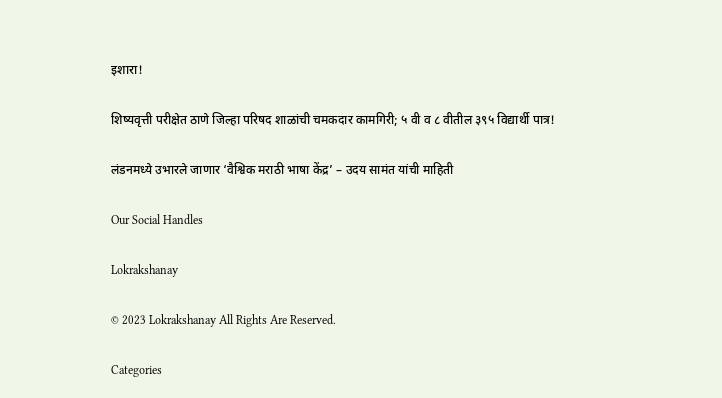इशारा!

शिष्यवृत्ती परीक्षेत ठाणे जिल्हा परिषद शाळांची चमकदार कामगिरी; ५ वी व ८ वीतील ३९५ विद्यार्थी पात्र!

लंडनमध्ये उभारले जाणार ‘वैश्विक मराठी भाषा केंद्र’ – उदय सामंत यांची माहिती

Our Social Handles

Lokrakshanay

© 2023 Lokrakshanay All Rights Are Reserved.

Categories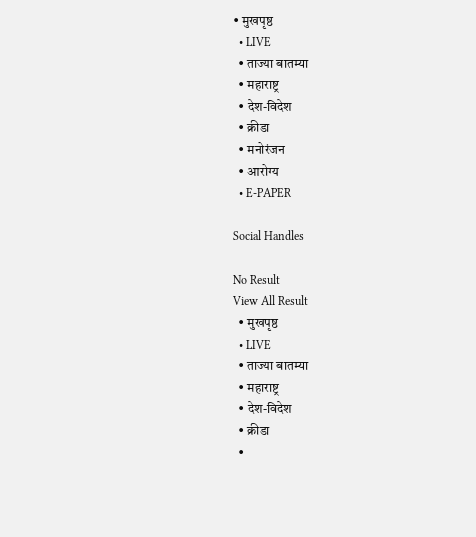• मुखपृष्ठ
  • LIVE
  • ताज्या बातम्या
  • महाराष्ट्र
  • देश-विदेश
  • क्रीडा
  • मनोरंजन
  • आरोग्य
  • E-PAPER

Social Handles

No Result
View All Result
  • मुखपृष्ठ
  • LIVE
  • ताज्या बातम्या
  • महाराष्ट्र
  • देश-विदेश
  • क्रीडा
  •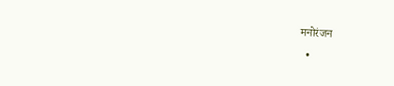मनोरंजन
  •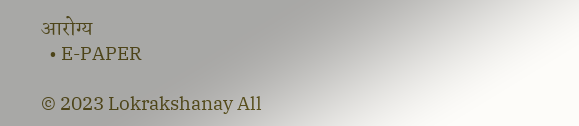आरोग्य
  • E-PAPER

© 2023 Lokrakshanay All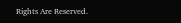Rights Are Reserved.